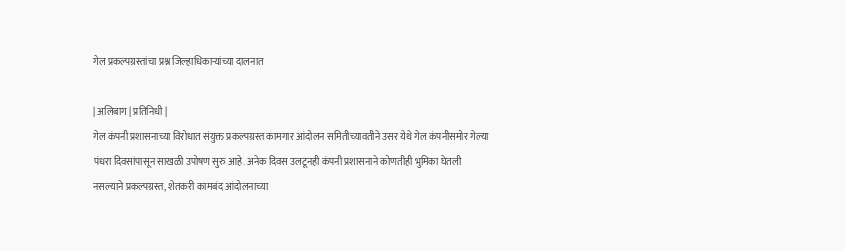गेल प्रकल्पग्रस्तांचा प्रश्न जिल्हाधिकाऱ्यांच्या दालनात

| अलिबाग | प्रतिनिधी |
गेल कंपनी प्रशासनाच्या विरोधात संयुक्त प्रकल्पग्रस्त कामगार आंदोलन समितीच्यावतीने उसर येथे गेल कंपनीसमोर गेल्या पंधरा दिवसांपासून साखळी उपोषण सुरु आहे. अनेक दिवस उलटूनही कंपनी प्रशासनाने कोणतीही भुमिका घेतली नसल्याने प्रकल्पग्रस्त, शेतकरी कामबंद आंदोलनाच्या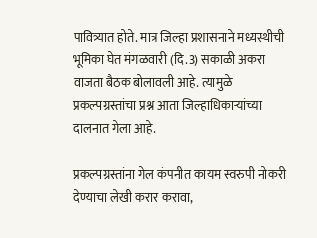पावित्र्यात होते. मात्र जिल्हा प्रशासनाने मध्यस्थीची भूमिका घेत मंगळवारी (दि.3) सकाळी अकरा वाजता बैठक बोलावली आहे. त्यामुळे प्रकल्पग्रस्तांचा प्रश्न आता जिल्हाधिकाऱ्यांच्या दालनात गेला आहे.

प्रकल्पग्रस्तांना गेल कंपनीत कायम स्वरुपी नोकरी देण्याचा लेखी करार करावा,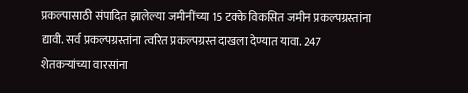प्रकल्पासाठी संपादित झालेल्या जमीनींच्या 15 टक्के विकसित जमीन प्रकल्पग्रस्तांना द्यावी. सर्व प्रकल्पग्रस्तांना त्वरित प्रकल्पग्रस्त दाखला देण्यात यावा. 247 शेतकऱ्यांच्या वारसांना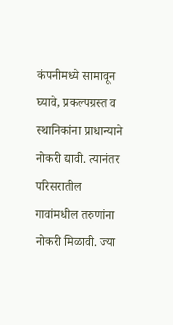कंपनीमध्ये सामावून घ्यावे, प्रकल्पग्रस्त व स्थानिकांना प्राधान्याने नोकरी द्यावी. त्यानंतर परिसरातील गावांमधील तरुणांना नोकरी मिळावी. ज्या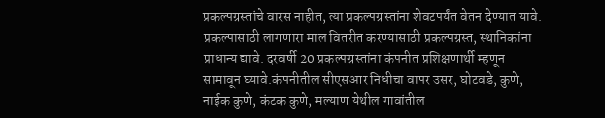प्रकल्पग्रस्तांचे वारस नाहीत, त्या प्रकल्पग्रस्तांना शेवटपर्यंत वेतन देण्यात यावे. प्रकल्पासाठी लागणारा माल वितरीत करण्यासाठी प्रकल्पग्रस्त, स्थानिकांना प्राधान्य द्यावे. दरवर्षी 20 प्रकल्पग्रस्तांना कंपनीत प्रशिक्षणार्थी म्हणून सामावून घ्यावे.कंपनीतील सीएसआर निधीचा वापर उसर, घोटवडे, कुणे, नाईक कुणे, कंटक कुणे, मल्याण येथील गावांतील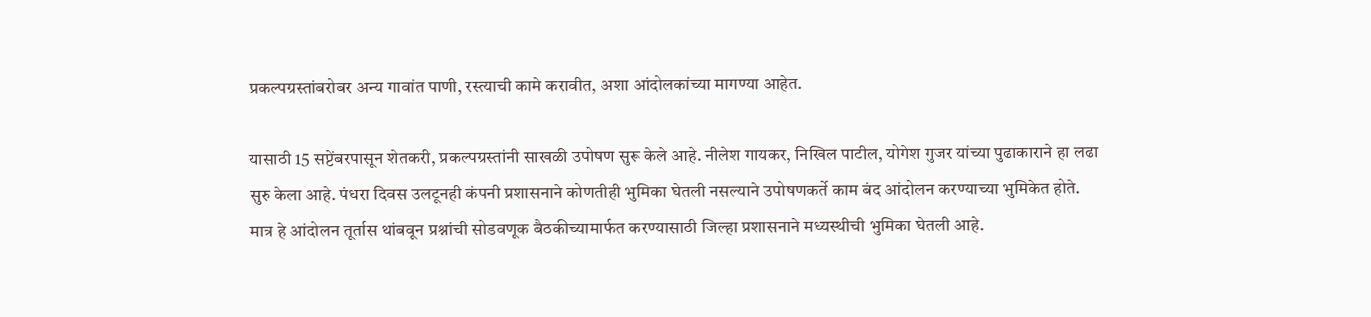प्रकल्पग्रस्तांबरोबर अन्य गावांत पाणी, रस्त्याची कामे करावीत, अशा आंदोलकांच्या मागण्या आहेत.

यासाठी 15 सप्टेंबरपासून शेतकरी, प्रकल्पग्रस्तांनी साखळी उपोषण सुरू केले आहे. नीलेश गायकर, निखिल पाटील, योगेश गुजर यांच्या पुढाकाराने हा लढा सुरु केला आहे. पंधरा दिवस उलटूनही कंपनी प्रशासनाने कोणतीही भुमिका घेतली नसल्याने उपोषणकर्ते काम बंद आंदोलन करण्याच्या भुमिकेत होते. मात्र हे आंदोलन तूर्तास थांबवून प्रश्नांची सोडवणूक बैठकीच्यामार्फत करण्यासाठी जिल्हा प्रशासनाने मध्यस्थीची भुमिका घेतली आहे.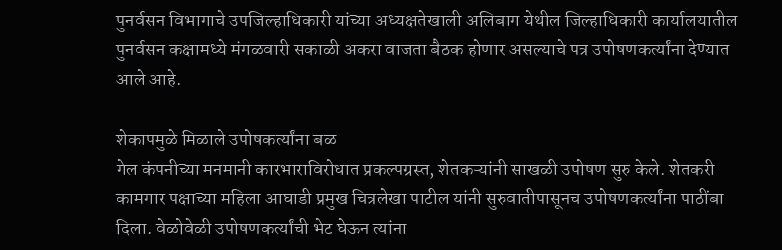पुनर्वसन विभागाचे उपजिल्हाधिकारी यांच्या अध्यक्षतेखाली अलिबाग येथील जिल्हाधिकारी कार्यालयातील पुनर्वसन कक्षामध्ये मंगळवारी सकाळी अकरा वाजता बैठक होणार असल्याचे पत्र उपोषणकर्त्यांना देण्यात आले आहे.

शेकापमुळे मिळाले उपोषकर्त्यांना बळ
गेल कंपनीच्या मनमानी कारभाराविरोधात प्रकल्पग्रस्त, शेतकऱ्यांनी साखळी उपोषण सुरु केले. शेतकरी कामगार पक्षाच्या महिला आघाडी प्रमुख चित्रलेखा पाटील यांनी सुरुवातीपासूनच उपोषणकर्त्यांना पाठींबा दिला. वेळोवेळी उपोषणकर्त्यांची भेट घेऊन त्यांना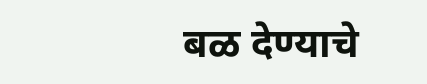बळ देण्याचे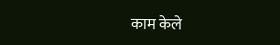काम केले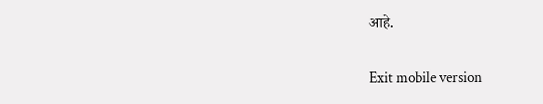आहे.

Exit mobile version